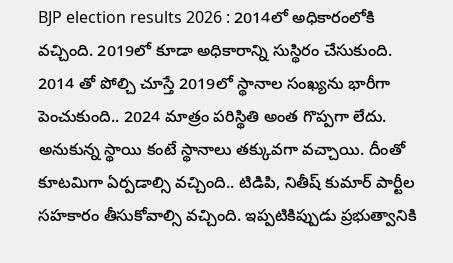BJP election results 2026 : 2014లో అధికారంలోకి వచ్చింది. 2019లో కూడా అధికారాన్ని సుస్థిరం చేసుకుంది. 2014 తో పోల్చి చూస్తే 2019లో స్థానాల సంఖ్యను భారీగా పెంచుకుంది.. 2024 మాత్రం పరిస్థితి అంత గొప్పగా లేదు. అనుకున్న స్థాయి కంటే స్థానాలు తక్కువగా వచ్చాయి. దీంతో కూటమిగా ఏర్పడాల్సి వచ్చింది.. టిడిపి, నితీష్ కుమార్ పార్టీల సహకారం తీసుకోవాల్సి వచ్చింది. ఇప్పటికిప్పుడు ప్రభుత్వానికి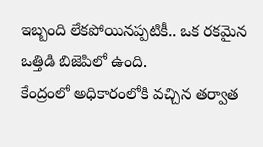ఇబ్బంది లేకపోయినప్పటికీ.. ఒక రకమైన ఒత్తిడి బిజెపిలో ఉంది.
కేంద్రంలో అధికారంలోకి వచ్చిన తర్వాత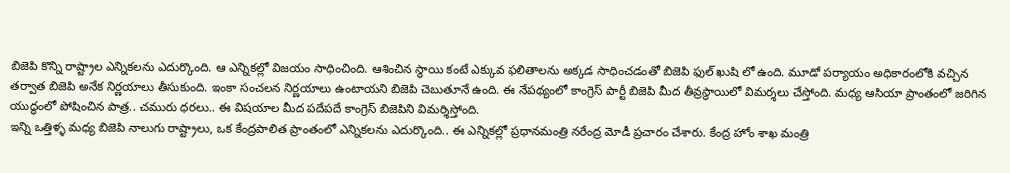బిజెపి కొన్ని రాష్ట్రాల ఎన్నికలను ఎదుర్కొంది. ఆ ఎన్నికల్లో విజయం సాధించింది. ఆశించిన స్థాయి కంటే ఎక్కువ ఫలితాలను అక్కడ సాధించడంతో బిజెపి ఫుల్ ఖుషి లో ఉంది. మూడో పర్యాయం అధికారంలోకి వచ్చిన తర్వాత బిజెపి అనేక నిర్ణయాలు తీసుకుంది. ఇంకా సంచలన నిర్ణయాలు ఉంటాయని బిజెపి చెబుతూనే ఉంది. ఈ నేపథ్యంలో కాంగ్రెస్ పార్టీ బిజెపి మీద తీవ్రస్థాయిలో విమర్శలు చేస్తోంది. మధ్య ఆసియా ప్రాంతంలో జరిగిన యుద్ధంలో పోషించిన పాత్ర.. చమురు ధరలు.. ఈ విషయాల మీద పదేపదే కాంగ్రెస్ బిజెపిని విమర్శిస్తోంది.
ఇన్ని ఒత్తిళ్ళ మధ్య బిజెపి నాలుగు రాష్ట్రాలు, ఒక కేంద్రపాలిత ప్రాంతంలో ఎన్నికలను ఎదుర్కొంది.. ఈ ఎన్నికల్లో ప్రధానమంత్రి నరేంద్ర మోడీ ప్రచారం చేశారు. కేంద్ర హోం శాఖ మంత్రి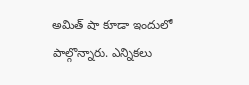అమిత్ షా కూడా ఇందులో పాల్గొన్నారు. ఎన్నికలు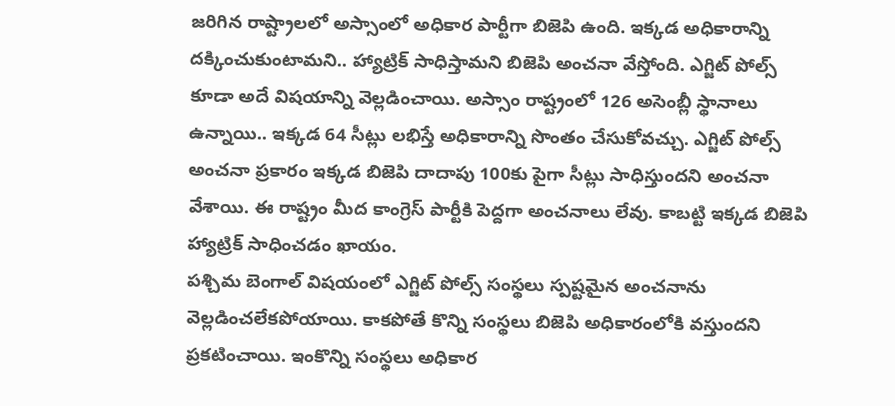జరిగిన రాష్ట్రాలలో అస్సాంలో అధికార పార్టీగా బిజెపి ఉంది. ఇక్కడ అధికారాన్ని దక్కించుకుంటామని.. హ్యాట్రిక్ సాధిస్తామని బిజెపి అంచనా వేస్తోంది. ఎగ్జిట్ పోల్స్ కూడా అదే విషయాన్ని వెల్లడించాయి. అస్సాం రాష్ట్రంలో 126 అసెంబ్లీ స్థానాలు ఉన్నాయి.. ఇక్కడ 64 సీట్లు లభిస్తే అధికారాన్ని సొంతం చేసుకోవచ్చు. ఎగ్జిట్ పోల్స్ అంచనా ప్రకారం ఇక్కడ బిజెపి దాదాపు 100కు పైగా సీట్లు సాధిస్తుందని అంచనా వేశాయి. ఈ రాష్ట్రం మీద కాంగ్రెస్ పార్టీకి పెద్దగా అంచనాలు లేవు. కాబట్టి ఇక్కడ బిజెపి హ్యాట్రిక్ సాధించడం ఖాయం.
పశ్చిమ బెంగాల్ విషయంలో ఎగ్జిట్ పోల్స్ సంస్థలు స్పష్టమైన అంచనాను వెల్లడించలేకపోయాయి. కాకపోతే కొన్ని సంస్థలు బిజెపి అధికారంలోకి వస్తుందని ప్రకటించాయి. ఇంకొన్ని సంస్థలు అధికార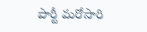పార్టీ మరోసారి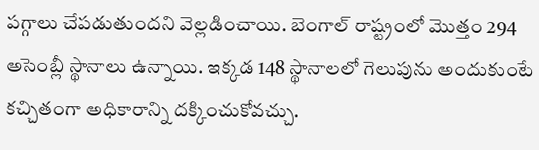పగ్గాలు చేపడుతుందని వెల్లడించాయి. బెంగాల్ రాష్ట్రంలో మొత్తం 294 అసెంబ్లీ స్థానాలు ఉన్నాయి. ఇక్కడ 148 స్థానాలలో గెలుపును అందుకుంటే కచ్చితంగా అధికారాన్ని దక్కించుకోవచ్చు.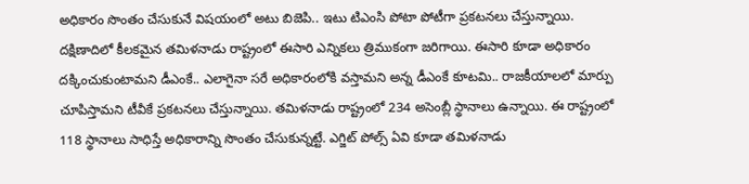అధికారం సొంతం చేసుకునే విషయంలో అటు బిజెపి.. ఇటు టిఎంసి పోటా పోటీగా ప్రకటనలు చేస్తున్నాయి.
దక్షిణాదిలో కీలకమైన తమిళనాడు రాష్ట్రంలో ఈసారి ఎన్నికలు త్రిముకంగా జరిగాయి. ఈసారి కూడా అధికారం దక్కించుకుంటామని డీఎంకే.. ఎలాగైనా సరే అధికారంలోకి వస్తామని అన్న డీఎంకే కూటమి.. రాజకీయాలలో మార్పు చూపిస్తామని టీవీకే ప్రకటనలు చేస్తున్నాయి. తమిళనాడు రాష్ట్రంలో 234 అసెంబ్లీ స్థానాలు ఉన్నాయి. ఈ రాష్ట్రంలో 118 స్థానాలు సాధిస్తే అధికారాన్ని సొంతం చేసుకున్నట్టే. ఎగ్జిట్ పోల్స్ ఏవి కూడా తమిళనాడు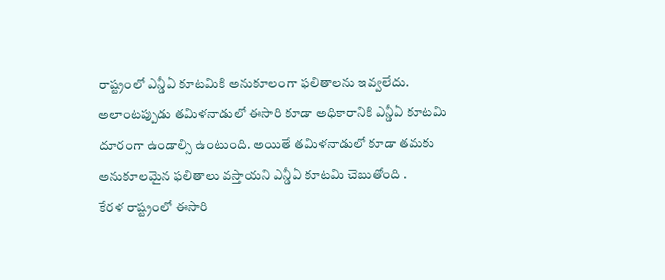రాష్ట్రంలో ఎన్డీఏ కూటమికి అనుకూలంగా ఫలితాలను ఇవ్వలేదు. అలాంటప్పుడు తమిళనాడులో ఈసారి కూడా అధికారానికి ఎన్డీఏ కూటమి దూరంగా ఉండాల్సి ఉంటుంది. అయితే తమిళనాడులో కూడా తమకు అనుకూలమైన ఫలితాలు వస్తాయని ఎన్డీఏ కూటమి చెబుతోంది .
కేరళ రాష్ట్రంలో ఈసారి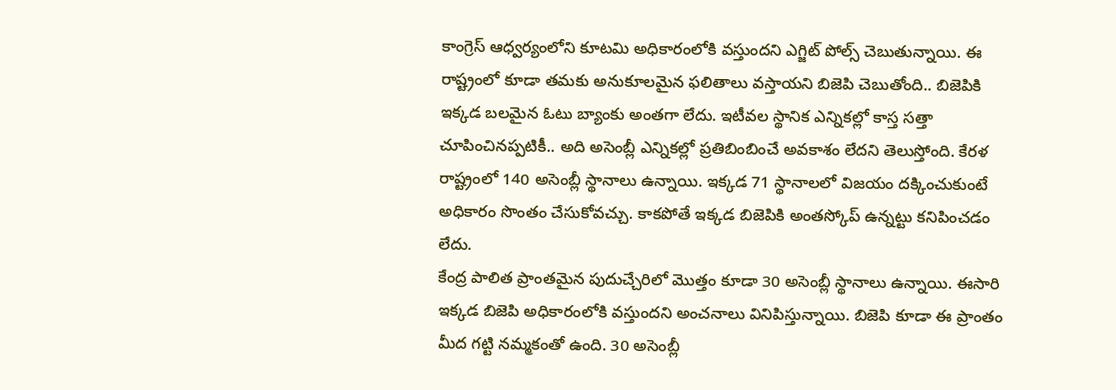కాంగ్రెస్ ఆధ్వర్యంలోని కూటమి అధికారంలోకి వస్తుందని ఎగ్జిట్ పోల్స్ చెబుతున్నాయి. ఈ రాష్ట్రంలో కూడా తమకు అనుకూలమైన ఫలితాలు వస్తాయని బిజెపి చెబుతోంది.. బిజెపికి ఇక్కడ బలమైన ఓటు బ్యాంకు అంతగా లేదు. ఇటీవల స్థానిక ఎన్నికల్లో కాస్త సత్తా చూపించినప్పటికీ.. అది అసెంబ్లీ ఎన్నికల్లో ప్రతిబింబించే అవకాశం లేదని తెలుస్తోంది. కేరళ రాష్ట్రంలో 140 అసెంబ్లీ స్థానాలు ఉన్నాయి. ఇక్కడ 71 స్థానాలలో విజయం దక్కించుకుంటే అధికారం సొంతం చేసుకోవచ్చు. కాకపోతే ఇక్కడ బిజెపికి అంతస్కోప్ ఉన్నట్టు కనిపించడం లేదు.
కేంద్ర పాలిత ప్రాంతమైన పుదుచ్చేరిలో మొత్తం కూడా 30 అసెంబ్లీ స్థానాలు ఉన్నాయి. ఈసారి ఇక్కడ బిజెపి అధికారంలోకి వస్తుందని అంచనాలు వినిపిస్తున్నాయి. బిజెపి కూడా ఈ ప్రాంతం మీద గట్టి నమ్మకంతో ఉంది. 30 అసెంబ్లీ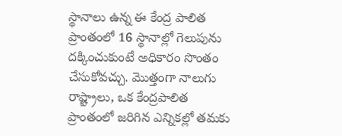స్థానాలు ఉన్న ఈ కేంద్ర పాలిత ప్రాంతంలో 16 స్థానాల్లో గెలుపును దక్కించుకుంటే అధికారం సొంతం చేసుకోవచ్చు. మొత్తంగా నాలుగు రాష్ట్రాలు, ఒక కేంద్రపాలిత ప్రాంతంలో జరిగిన ఎన్నికల్లో తమకు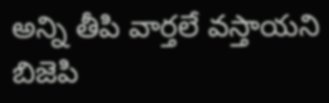అన్ని తీపి వార్తలే వస్తాయని బిజెపి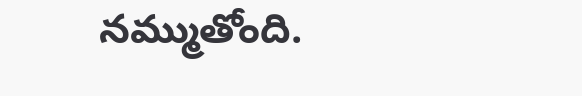నమ్ముతోంది.